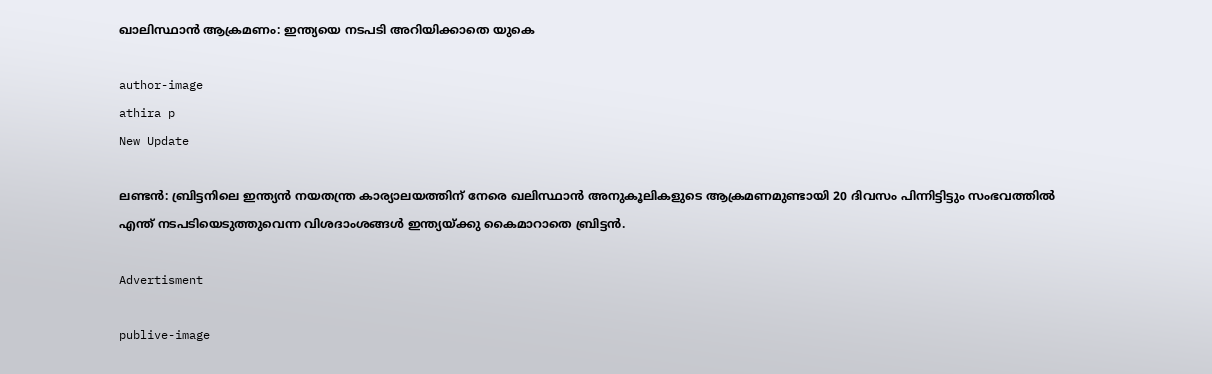ഖാലിസ്ഥാന്‍ ആക്രമണം: ഇന്ത്യയെ നടപടി അറിയിക്കാതെ യുകെ

author-image
athira p
New Update

ലണ്ടന്‍: ബ്രിട്ടനിലെ ഇന്ത്യന്‍ നയതന്ത്ര കാര്യാലയത്തിന് നേരെ ഖലിസ്ഥാന്‍ അനുകൂലികളുടെ ആക്രമണമുണ്ടായി 20 ദിവസം പിന്നിട്ടിട്ടും സംഭവത്തില്‍ എന്ത് നടപടിയെടുത്തുവെന്ന വിശദാംശങ്ങള്‍ ഇന്ത്യയ്ക്കു കൈമാറാതെ ബ്രിട്ടന്‍.

Advertisment

publive-image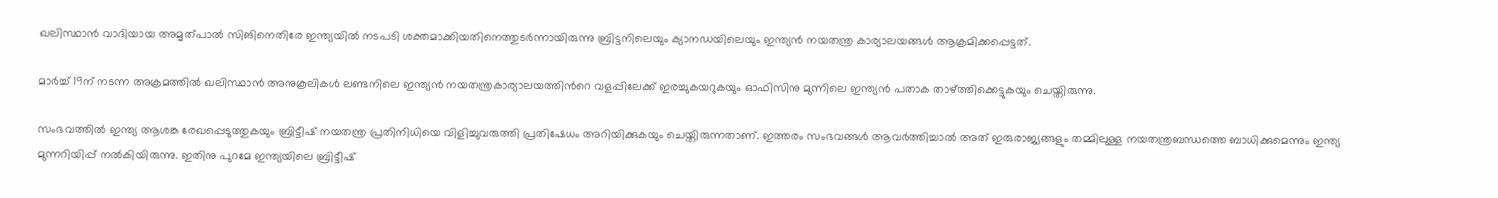ഖലിസ്ഥാന്‍ വാദിയായ അമൃത്പാല്‍ സിങിനെതിരേ ഇന്ത്യയില്‍ നടപടി ശക്തമാക്കിയതിനെത്തുടര്‍ന്നായിരുന്നു ബ്രിട്ടനിലെയും ക്യാനഡയിലെയും ഇന്ത്യന്‍ നയതന്ത്ര കാര്യാലയങ്ങള്‍ ആക്രമിക്കപ്പെട്ടത്.

മാര്‍ച്ച് 19ന് നടന്ന അക്രമത്തില്‍ ഖലിസ്ഥാന്‍ അനുകൂലികള്‍ ലണ്ടനിലെ ഇന്ത്യന്‍ നയതന്ത്രകാര്യാലയത്തിന്‍റെ വളപ്പിലേക്ക് ഇരച്ചുകയറുകയും ഓഫിസിനു മുന്നിലെ ഇന്ത്യന്‍ പതാക താഴ്ത്തിക്കെട്ടുകയും ചെയ്തിരുന്നു.

സംഭവത്തില്‍ ഇന്ത്യ ആശങ്ക രേഖപ്പെടുത്തുകയും ബ്രിട്ടീഷ് നയതന്ത്ര പ്രതിനിധിയെ വിളിച്ചുവരുത്തി പ്രതിഷേധം അറിയിക്കുകയും ചെയ്തിരുന്നതാണ്. ഇത്തരം സംഭവങ്ങള്‍ ആവര്‍ത്തിച്ചാല്‍ അത് ഇരുരാജ്യങ്ങളും തമ്മിലുള്ള നയതന്ത്രബന്ധത്തെ ബാധിക്കുമെന്നും ഇന്ത്യ മുന്നറിയിപ്പ് നല്‍കിയിരുന്നു. ഇതിനു പുറമേ ഇന്ത്യയിലെ ബ്രിട്ടീഷ്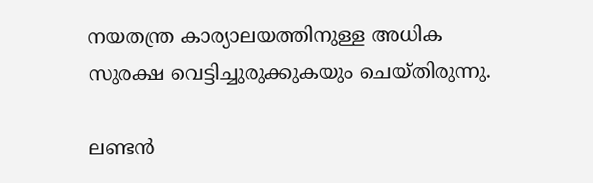നയതന്ത്ര കാര്യാലയത്തിനുള്ള അധിക സുരക്ഷ വെട്ടിച്ചുരുക്കുകയും ചെയ്തിരുന്നു.

ലണ്ടന്‍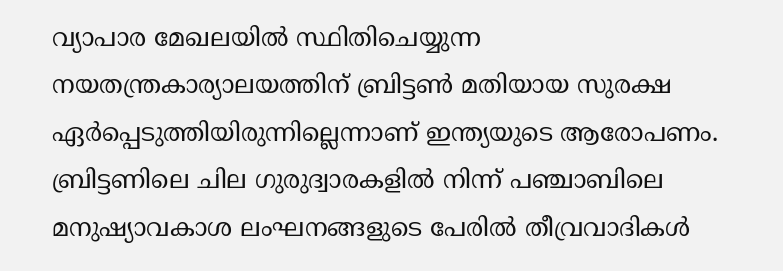വ്യാപാര മേഖലയില്‍ സ്ഥിതിചെയ്യുന്ന നയതന്ത്രകാര്യാലയത്തിന് ബ്രിട്ടണ്‍ മതിയായ സുരക്ഷ ഏര്‍പ്പെടുത്തിയിരുന്നില്ലെന്നാണ് ഇന്ത്യയുടെ ആരോപണം. ബ്രിട്ടണിലെ ചില ഗുരുദ്വാരകളില്‍ നിന്ന് പഞ്ചാബിലെ മനുഷ്യാവകാശ ലംഘനങ്ങളുടെ പേരില്‍ തീവ്രവാദികള്‍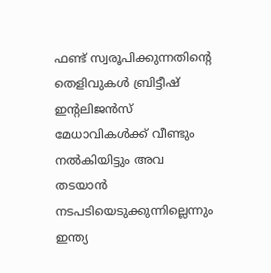ഫണ്ട് സ്വരൂപിക്കുന്നതിന്റെ തെളിവുകള്‍ ബ്രിട്ടീഷ് ഇന്റലിജന്‍സ് മേധാവികള്‍ക്ക് വീണ്ടും നല്‍കിയിട്ടും അവ തടയാന്‍ നടപടിയെടുക്കുന്നില്ലെന്നും ഇന്ത്യ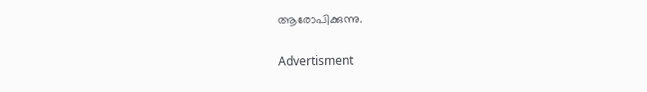ആരോപിക്കുന്നു.

Advertisment